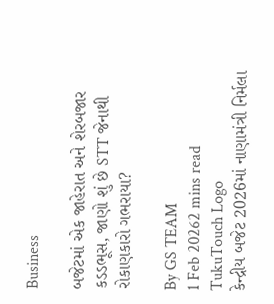Business

બજેટમાં એક જાહેરાત અને શેરબજાર કડડભૂસ, જાણો શું છે STT જેનાથી રોકાણકારો ગભરાયા?

By GS TEAM
1 Feb 20262 mins read
TukuTouch Logo
કેન્દ્રીય બજેટ 2026માં નાણામંત્રી નિર્મલા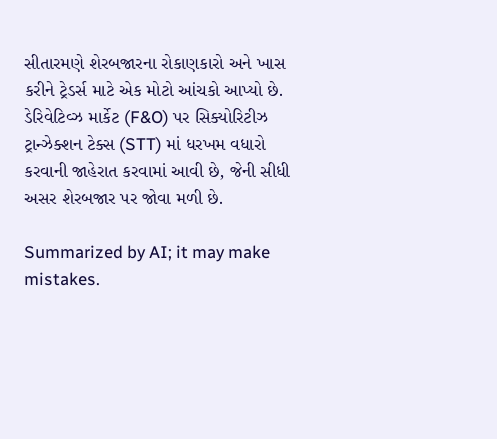સીતારમણે શેરબજારના રોકાણકારો અને ખાસ કરીને ટ્રેડર્સ માટે એક મોટો આંચકો આપ્યો છે. ડેરિવેટિવ્ઝ માર્કેટ (F&O) પર સિક્યોરિટીઝ ટ્રાન્ઝેક્શન ટેક્સ (STT) માં ધરખમ વધારો કરવાની જાહેરાત કરવામાં આવી છે, જેની સીધી અસર શેરબજાર પર જોવા મળી છે.

Summarized by AI; it may make mistakes.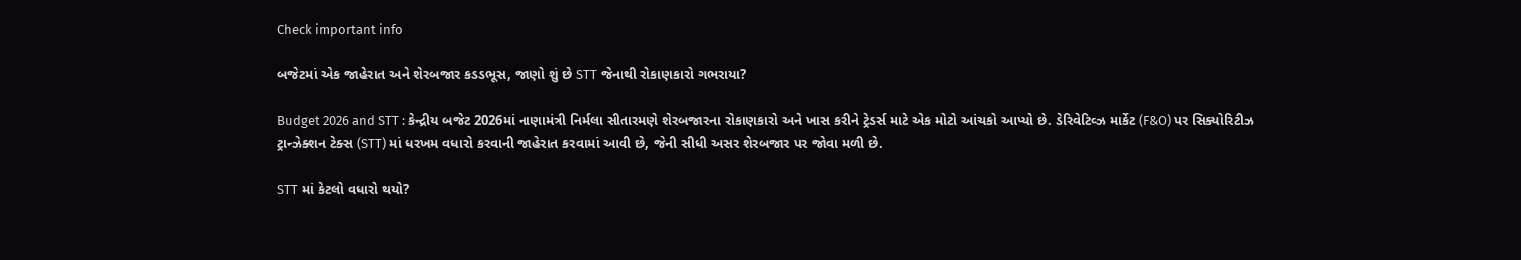Check important info

બજેટમાં એક જાહેરાત અને શેરબજાર કડડભૂસ, જાણો શું છે STT જેનાથી રોકાણકારો ગભરાયા?

Budget 2026 and STT : કેન્દ્રીય બજેટ 2026માં નાણામંત્રી નિર્મલા સીતારમણે શેરબજારના રોકાણકારો અને ખાસ કરીને ટ્રેડર્સ માટે એક મોટો આંચકો આપ્યો છે. ડેરિવેટિવ્ઝ માર્કેટ (F&O) પર સિક્યોરિટીઝ ટ્રાન્ઝેક્શન ટેક્સ (STT) માં ધરખમ વધારો કરવાની જાહેરાત કરવામાં આવી છે, જેની સીધી અસર શેરબજાર પર જોવા મળી છે.

STT માં કેટલો વધારો થયો?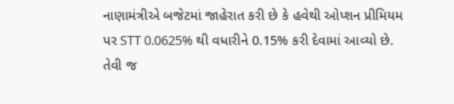નાણામંત્રીએ બજેટમાં જાહેરાત કરી છે કે હવેથી ઓપ્શન પ્રીમિયમ પર STT 0.0625% થી વધારીને 0.15% કરી દેવામાં આવ્યો છે. તેવી જ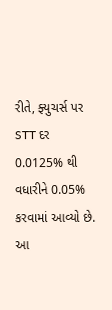રીતે, ફ્યુચર્સ પર STT દર 0.0125% થી વધારીને 0.05% કરવામાં આવ્યો છે. આ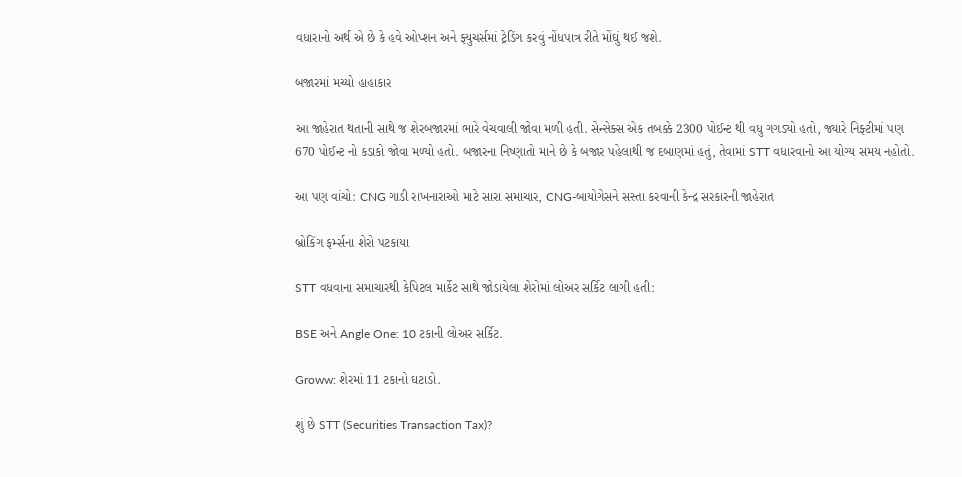વધારાનો અર્થ એ છે કે હવે ઓપ્શન અને ફ્યુચર્સમાં ટ્રેડિંગ કરવું નોંધપાત્ર રીતે મોંઘું થઈ જશે.

બજારમાં મચ્યો હાહાકાર

આ જાહેરાત થતાની સાથે જ શેરબજારમાં ભારે વેચવાલી જોવા મળી હતી. સેન્સેક્સ એક તબક્કે 2300 પોઈન્ટ થી વધુ ગગડ્યો હતો, જ્યારે નિફ્ટીમાં પણ 670 પોઈન્ટ નો કડાકો જોવા મળ્યો હતો. બજારના નિષ્ણાતો માને છે કે બજાર પહેલાથી જ દબાણમાં હતું, તેવામાં STT વધારવાનો આ યોગ્ય સમય નહોતો.

આ પણ વાંચો: CNG ગાડી રાખનારાઓ માટે સારા સમાચાર, CNG-બાયોગેસને સસ્તા કરવાની કેન્દ્ર સરકારની જાહેરાત

બ્રોકિંગ ફર્મ્સના શેરો પટકાયા

STT વધવાના સમાચારથી કેપિટલ માર્કેટ સાથે જોડાયેલા શેરોમાં લોઅર સર્કિટ લાગી હતી:

BSE અને Angle One: 10 ટકાની લોઅર સર્કિટ.

Groww: શેરમાં 11 ટકાનો ઘટાડો.

શું છે STT (Securities Transaction Tax)?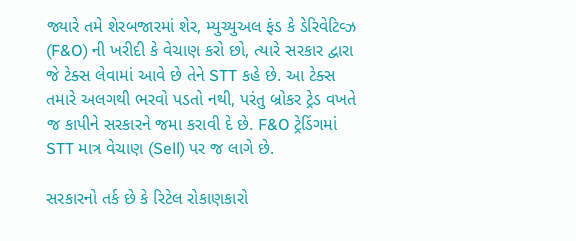જ્યારે તમે શેરબજારમાં શેર, મ્યુચ્યુઅલ ફંડ કે ડેરિવેટિવ્ઝ (F&O) ની ખરીદી કે વેચાણ કરો છો, ત્યારે સરકાર દ્વારા જે ટેક્સ લેવામાં આવે છે તેને STT કહે છે. આ ટેક્સ તમારે અલગથી ભરવો પડતો નથી, પરંતુ બ્રોકર ટ્રેડ વખતે જ કાપીને સરકારને જમા કરાવી દે છે. F&O ટ્રેડિંગમાં STT માત્ર વેચાણ (Sell) પર જ લાગે છે.

સરકારનો તર્ક છે કે રિટેલ રોકાણકારો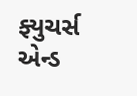ફ્યુચર્સ એન્ડ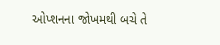ઓપ્શનના જોખમથી બચે તે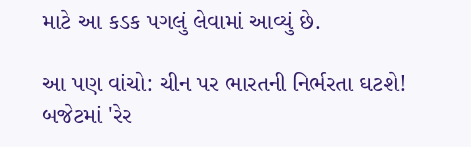માટે આ કડક પગલું લેવામાં આવ્યું છે.

આ પણ વાંચો: ચીન પર ભારતની નિર્ભરતા ઘટશે! બજેટમાં 'રેર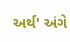અર્થ' અંગે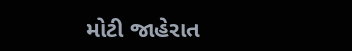મોટી જાહેરાત